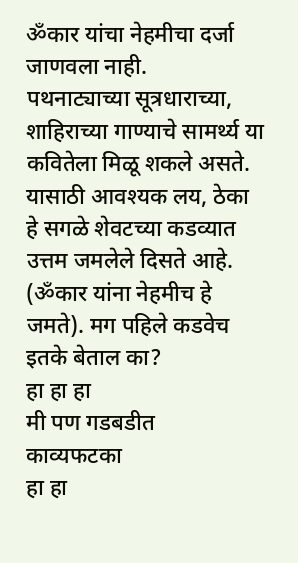ॐकार यांचा नेहमीचा दर्जा जाणवला नाही.
पथनाट्याच्या सूत्रधाराच्या, शाहिराच्या गाण्याचे सामर्थ्य या कवितेला मिळू शकले असते. यासाठी आवश्यक लय, ठेका हे सगळे शेवटच्या कडव्यात उत्तम जमलेले दिसते आहे. (ॐकार यांना नेहमीच हे जमते). मग पहिले कडवेच इतके बेताल का?
हा हा हा
मी पण गडबडीत
काव्यफटका
हा हा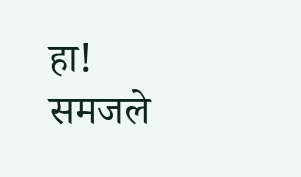हा!
समजले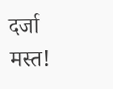दर्जा
मस्त!